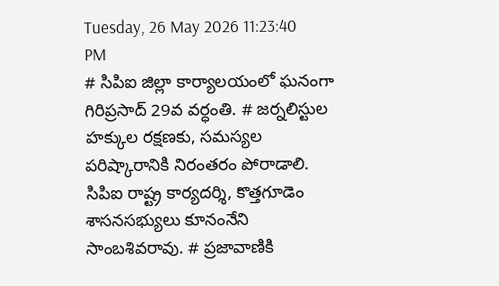Tuesday, 26 May 2026 11:23:40 PM
# సిపిఐ జిల్లా కార్యాలయంలో ఘనంగా గిరిప్రసాద్ 29వ వర్ధంతి. # జర్నలిస్టుల హక్కుల రక్షణకు, సమస్యల పరిష్కారానికి నిరంతరం పోరాడాలి. సిపిఐ రాష్ట్ర కార్యదర్శి, కొత్తగూడెం శాసనసభ్యులు కూనంనేని సాంబశివరావు. # ప్రజావాణికి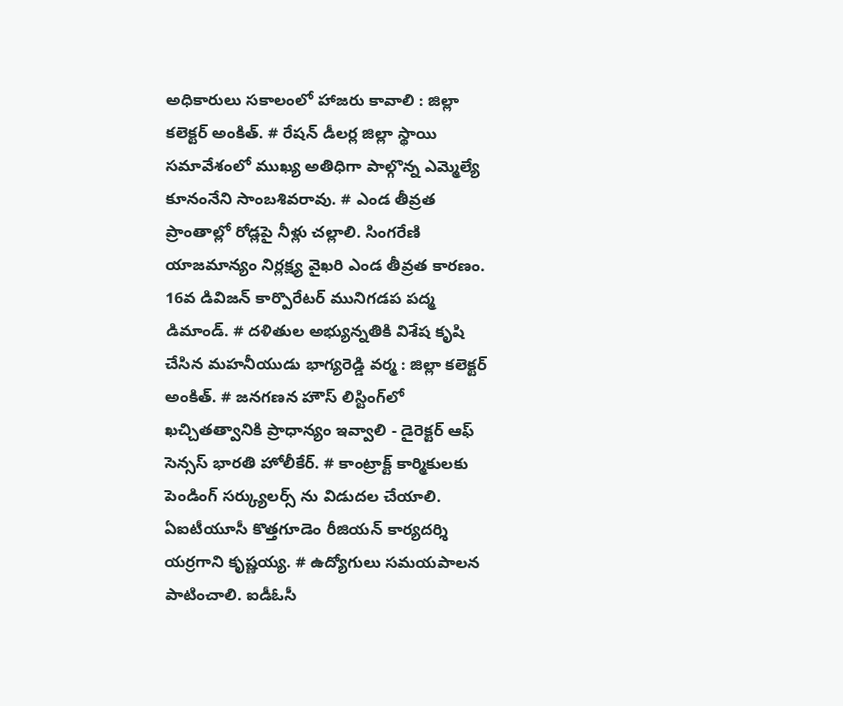అధికారులు సకాలంలో హాజరు కావాలి : జిల్లా కలెక్టర్ అంకిత్. # రేషన్ డీలర్ల జిల్లా స్థాయి సమావేశంలో ముఖ్య అతిధిగా పాల్గొన్న ఎమ్మెల్యే కూనంనేని సాంబశివరావు. # ఎండ తీవ్రత ప్రాంతాల్లో రోడ్లపై నీళ్లు చల్లాలి. సింగరేణి యాజమాన్యం నిర్లక్ష్య వైఖరి ఎండ తీవ్రత కారణం. 16వ డివిజన్ కార్పొరేటర్ మునిగడప పద్మ డిమాండ్. # దళితుల అభ్యున్నతికి విశేష కృషి చేసిన మహనీయుడు భాగ్యరెడ్డి వర్మ : జిల్లా కలెక్టర్ అంకిత్. # జనగణన హౌస్ లిస్టింగ్‌లో ఖచ్చితత్వానికి ప్రాధాన్యం ఇవ్వాలి - డైరెక్టర్ ఆఫ్ సెన్సస్ భారతి హోలీకేర్. # కాంట్రాక్ట్ కార్మికులకు పెండింగ్ సర్క్యులర్స్ ను విడుదల చేయాలి. ఏఐటీయూసీ కొత్తగూడెం రీజియన్ కార్యదర్శి యర్రగాని కృష్ణయ్య. # ఉద్యోగులు సమయపాలన పాటించాలి. ఐడీఓసీ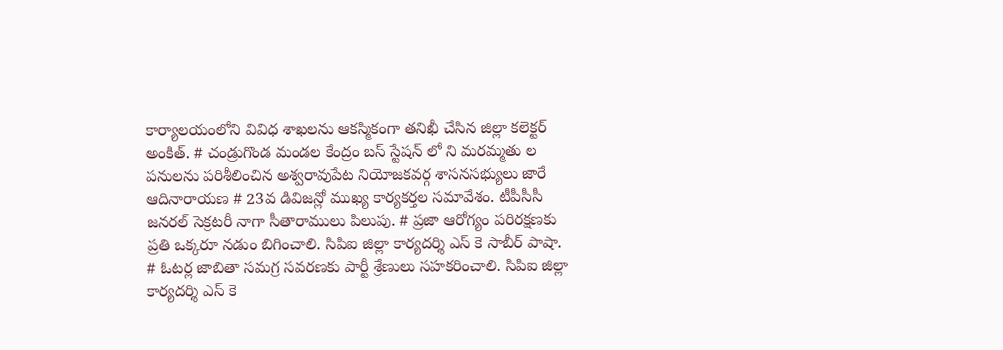కార్యాలయంలోని వివిధ శాఖలను ఆకస్మికంగా తనిఖీ చేసిన జిల్లా కలెక్టర్ అంకిత్. # చండ్రుగొండ మండల కేంద్రం బస్ స్టేషన్ లో ని మరమ్మతు ల పనులను పరిశీలించిన అశ్వరావుపేట నియోజకవర్గ శాసనసభ్యులు జారే ఆదినారాయణ # 23వ డివిజన్లో ముఖ్య కార్యకర్తల సమావేశం. టీపీసీసీ జనరల్ సెక్రటరీ నాగా సీతారాములు పిలుపు. # ప్రజా ఆరోగ్యం పరిరక్షణకు ప్రతి ఒక్కరూ నడుం బిగించాలి. సిపిఐ జిల్లా కార్యదర్శి ఎస్ కె సాబీర్ పాషా. # ఓటర్ల జాబితా సమగ్ర సవరణకు పార్టీ శ్రేణులు సహకరించాలి. సిపిఐ జిల్లా కార్యదర్శి ఎస్ కె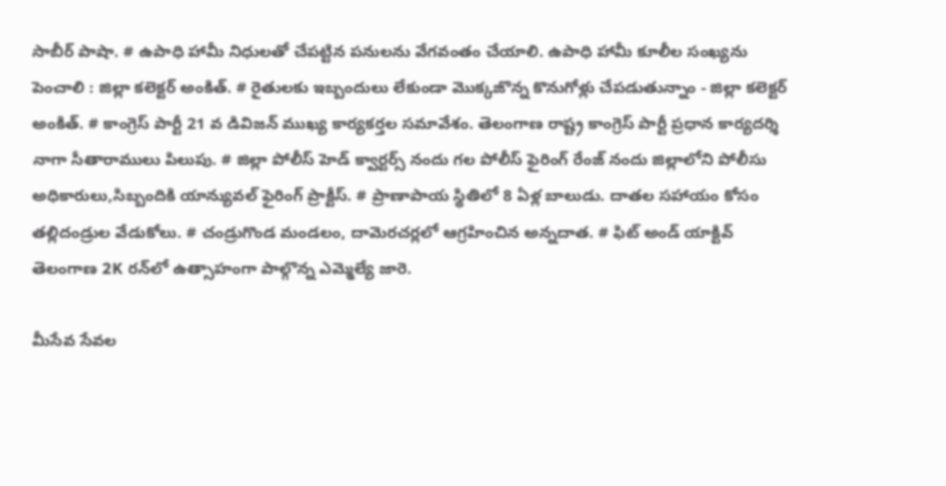సాబీర్ పాషా. # ఉపాధి హామీ నిధులతో చేపట్టిన పనులను వేగవంతం చేయాలి. ఉపాధి హామీ కూలీల సంఖ్యను పెంచాలి : జిల్లా కలెక్టర్ అంకిత్. # రైతులకు ఇబ్బందులు లేకుండా మొక్కజొన్న కొనుగోళ్లు చేపడుతున్నాం - జిల్లా కలెక్టర్ అంకిత్. # కాంగ్రెస్ పార్టీ 21 వ డివిజన్ ముఖ్య కార్యకర్తల సమావేశం. తెలంగాణ రాష్ట్ర కాంగ్రెస్ పార్టీ ప్రధాన కార్యదర్శి నాగా సీతారాములు పిలుపు. # జిల్లా పోలీస్ హెడ్ క్వార్టర్స్ నందు గల పోలీస్ ఫైరింగ్ రేంజ్ నందు జిల్లాలోని పోలీసు అధికారులు,సిబ్బందికి యాన్యువల్ ఫైరింగ్ ప్రాక్టీస్. # ప్రాణాపాయ స్థితిలో 8 ఏళ్ల బాలుడు. దాతల సహాయం కోసం తల్లిదండ్రుల వేడుకోలు. # చండ్రుగొండ మండలం, దామెరచర్లలో ఆగ్రహించిన అన్నదాత. # ఫిట్ అండ్ యాక్టివ్ తెలంగాణ 2K రన్‌లో ఉత్సాహంగా పాల్గొన్న ఎమ్మెల్యే జారె.

మీసేవ సేవల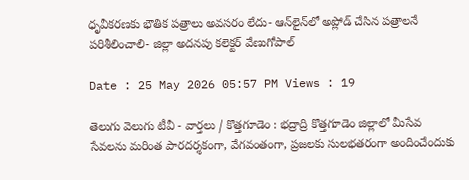ధృవీకరణకు భౌతిక పత్రాలు అవసరం లేదు- ఆన్‌లైన్‌లో అప్లోడ్ చేసిన పత్రాలనే పరిశీలించాలి- జిల్లా అదనపు కలెక్టర్ వేణుగోపాల్

Date : 25 May 2026 05:57 PM Views : 19

తెలుగు వెలుగు టీవీ - వార్తలు / కొత్తగూడెం : భద్రాద్రి కొత్తగూడెం జిల్లాలో మీసేవ సేవలను మరింత పారదర్శకంగా, వేగవంతంగా, ప్రజలకు సులభతరంగా అందించేందుకు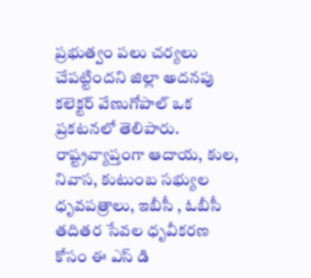ప్రభుత్వం పలు చర్యలు చేపట్టిందని జిల్లా అదనపు కలెక్టర్ వేణుగోపాల్ ఒక ప్రకటనలో తెలిపారు. రాష్ట్రవ్యాప్తంగా ఆదాయ, కుల, నివాస, కుటుంబ సభ్యుల ధృవపత్రాలు, ఇబీసీ , ఓబీసీ తదితర సేవల ధృవీకరణ కోసం ఈ ఎస్ డి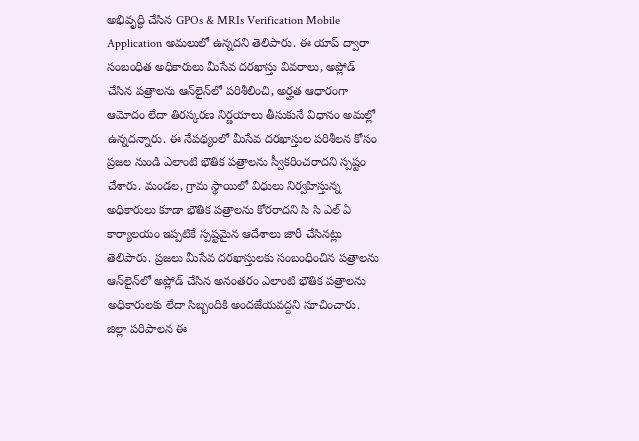అభివృద్ధి చేసిన GPOs & MRIs Verification Mobile Application అమలులో ఉన్నదని తెలిపారు. ఈ యాప్ ద్వారా సంబంధిత అధికారులు మీసేవ దరఖాస్తు వివరాలు, అప్లోడ్ చేసిన పత్రాలను ఆన్‌లైన్‌లో పరిశీలించి, అర్హత ఆధారంగా ఆమోదం లేదా తిరస్కరణ నిర్ణయాలు తీసుకునే విధానం అమల్లో ఉన్నదన్నారు. ఈ నేపథ్యంలో మీసేవ దరఖాస్తుల పరిశీలన కోసం ప్రజల నుండి ఎలాంటి భౌతిక పత్రాలను స్వీకరించరాదని స్పష్టం చేశారు. మండల, గ్రామ స్థాయిలో విధులు నిర్వహిస్తున్న అధికారులు కూడా భౌతిక పత్రాలను కోరరాదని సి సి ఎల్ ఏ కార్యాలయం ఇప్పటికే స్పష్టమైన ఆదేశాలు జారీ చేసినట్లు తెలిపారు. ప్రజలు మీసేవ దరఖాస్తులకు సంబంధించిన పత్రాలను ఆన్‌లైన్‌లో అప్లోడ్ చేసిన అనంతరం ఎలాంటి భౌతిక పత్రాలను అధికారులకు లేదా సిబ్బందికి అందజేయవద్దని సూచించారు. జిల్లా పరిపాలన ఈ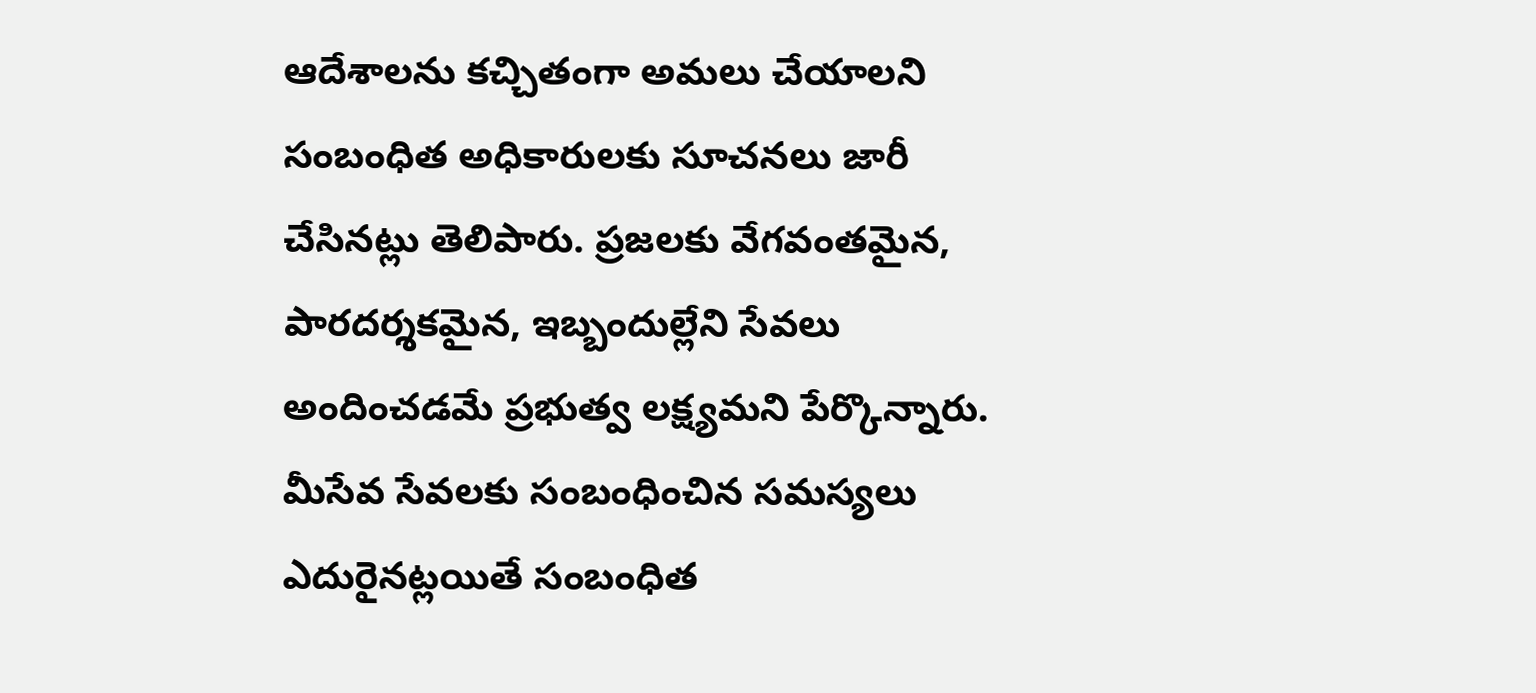ఆదేశాలను కచ్చితంగా అమలు చేయాలని సంబంధిత అధికారులకు సూచనలు జారీ చేసినట్లు తెలిపారు. ప్రజలకు వేగవంతమైన, పారదర్శకమైన, ఇబ్బందుల్లేని సేవలు అందించడమే ప్రభుత్వ లక్ష్యమని పేర్కొన్నారు. మీసేవ సేవలకు సంబంధించిన సమస్యలు ఎదురైనట్లయితే సంబంధిత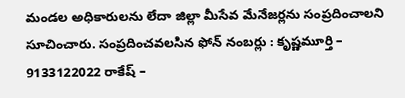మండల అధికారులను లేదా జిల్లా మీసేవ మేనేజర్లను సంప్రదించాలని సూచించారు. సంప్రదించవలసిన ఫోన్ నంబర్లు : కృష్ణమూర్తి – 9133122022 రాకేష్ –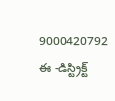9000420792 ఈ -డిస్ట్రిక్ట్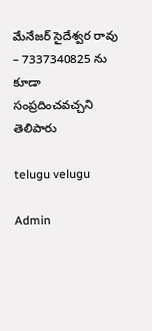మేనేజర్ సైదేశ్వర రావు – 7337340825 ను కూడా సంప్రదించవచ్చని తెలిపారు

telugu velugu

Admin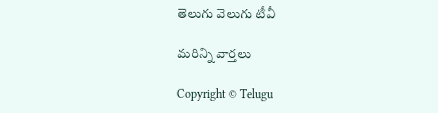తెలుగు వెలుగు టీవీ

మరిన్ని వార్తలు

Copyright © Telugu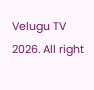Velugu TV 2026. All right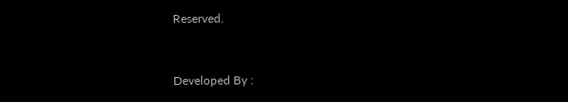Reserved.



Developed By :